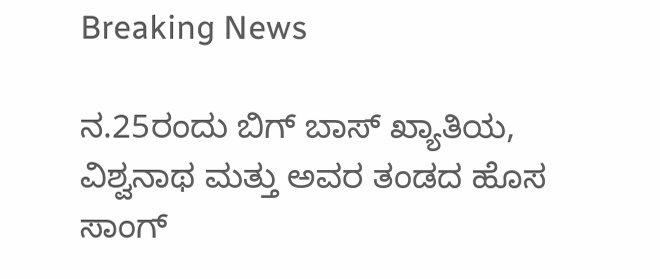Breaking News

ನ.25ರಂದು ಬಿಗ್ ಬಾಸ್ ಖ್ಯಾತಿಯ, ವಿಶ್ವನಾಥ ಮತ್ತು ಅವರ ತಂಡದ ಹೊಸ ಸಾಂಗ್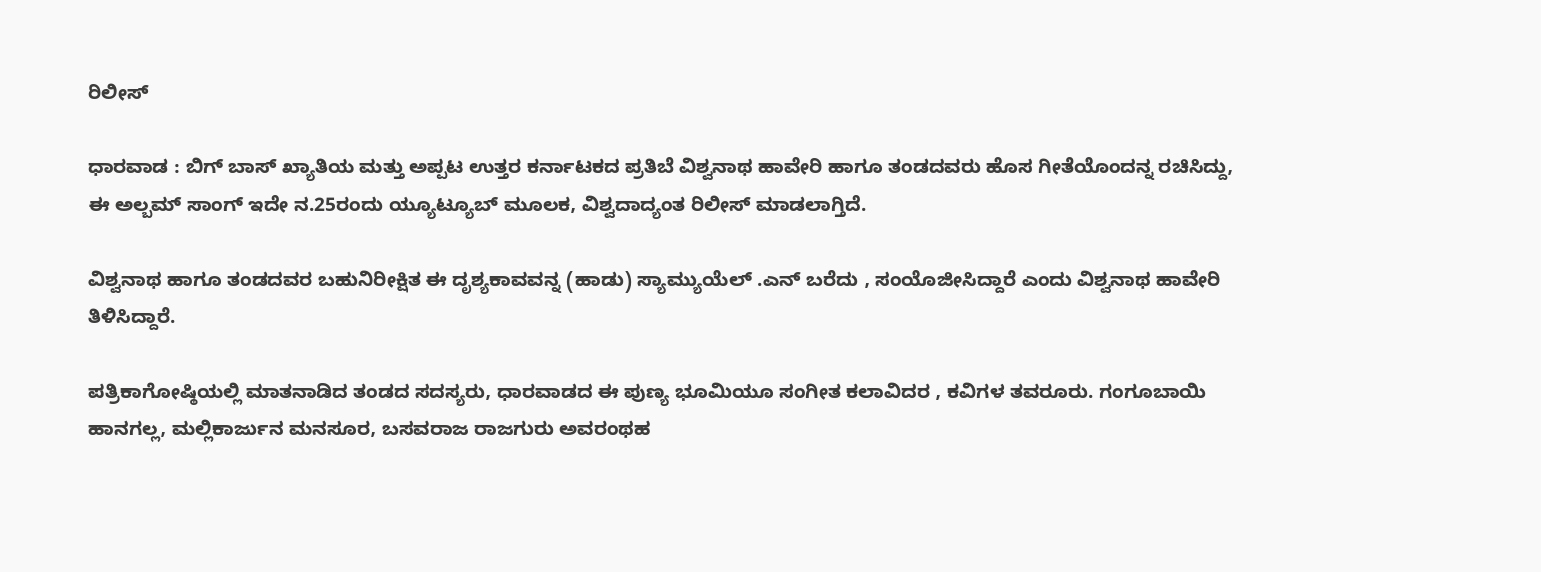ರಿಲೀಸ್

ಧಾರವಾಡ : ಬಿಗ್ ಬಾಸ್ ಖ್ಯಾತಿಯ ಮತ್ತು ಅಪ್ಪಟ ಉತ್ತರ ಕರ್ನಾಟಕದ ಪ್ರತಿಬೆ ವಿಶ್ವನಾಥ ಹಾವೇರಿ ಹಾಗೂ ತಂಡದವರು ಹೊಸ ಗೀತೆಯೊಂದನ್ನ ರಚಿಸಿದ್ದು, ಈ ಅಲ್ಬಮ್ ಸಾಂಗ್ ಇದೇ ನ.25ರಂದು ಯ್ಯೂಟ್ಯೂಬ್ ಮೂಲಕ, ವಿಶ್ವದಾದ್ಯಂತ ರಿಲೀಸ್ ಮಾಡಲಾಗ್ತಿದೆ.

ವಿಶ್ವನಾಥ ಹಾಗೂ ತಂಡದವರ ಬಹುನಿರೀಕ್ಷಿತ ಈ ದೃಶ್ಯಕಾವವನ್ನ (ಹಾಡು) ಸ್ಯಾಮ್ಯುಯೆಲ್ .ಎನ್ ಬರೆದು , ಸಂಯೊಜೀಸಿದ್ದಾರೆ ಎಂದು ವಿಶ್ವನಾಥ ಹಾವೇರಿ ತಿಳಿಸಿದ್ದಾರೆ.

ಪತ್ರಿಕಾಗೋಷ್ಠಿಯಲ್ಲಿ ಮಾತನಾಡಿದ ತಂಡದ ಸದಸ್ಯರು, ಧಾರವಾಡದ ಈ ಪುಣ್ಯ ಭೂಮಿಯೂ ಸಂಗೀತ ಕಲಾವಿದರ , ಕವಿಗಳ ತವರೂರು. ಗಂಗೂಬಾಯಿ ಹಾನಗಲ್ಲ, ಮಲ್ಲಿಕಾರ್ಜುನ ಮನಸೂರ, ಬಸವರಾಜ ರಾಜಗುರು ಅವರಂಥಹ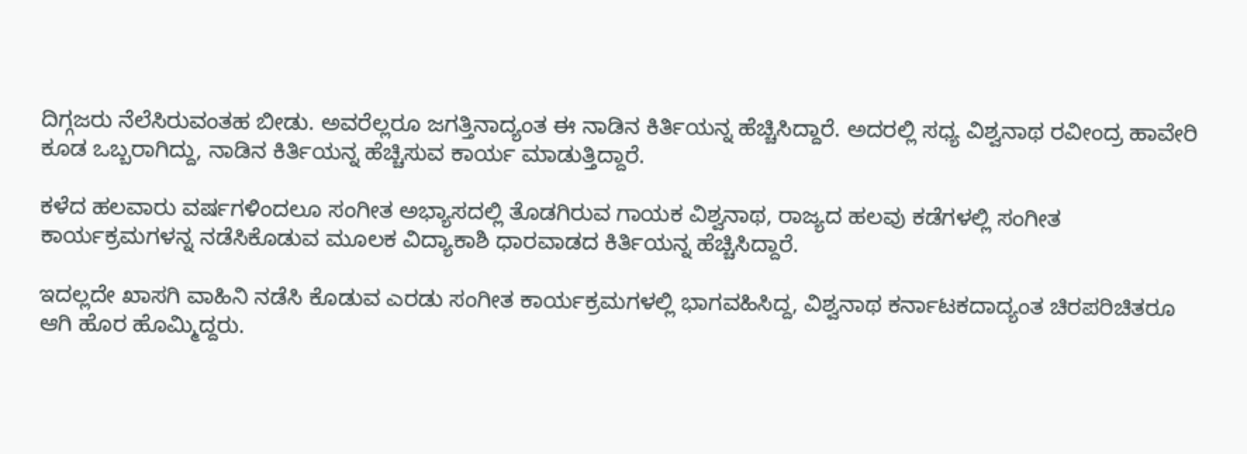ದಿಗ್ಗಜರು ನೆಲೆಸಿರುವಂತಹ ಬೀಡು. ಅವರೆಲ್ಲರೂ ಜಗತ್ತಿನಾದ್ಯಂತ ಈ ನಾಡಿನ ಕಿರ್ತಿಯನ್ನ ಹೆಚ್ಚಿಸಿದ್ದಾರೆ. ಅದರಲ್ಲಿ ಸಧ್ಯ ವಿಶ್ವನಾಥ ರವೀಂದ್ರ ಹಾವೇರಿ ಕೂಡ ಒಬ್ಬರಾಗಿದ್ದು, ನಾಡಿನ ಕಿರ್ತಿಯನ್ನ ಹೆಚ್ಚಿಸುವ ಕಾರ್ಯ ಮಾಡುತ್ತಿದ್ದಾರೆ.

ಕಳೆದ ಹಲವಾರು ವರ್ಷಗಳಿಂದಲೂ ಸಂಗೀತ ಅಭ್ಯಾಸದಲ್ಲಿ ತೊಡಗಿರುವ ಗಾಯಕ ವಿಶ್ವನಾಥ, ರಾಜ್ಯದ ಹಲವು ಕಡೆಗಳಲ್ಲಿ ಸಂಗೀತ ಕಾರ್ಯಕ್ರಮಗಳನ್ನ ನಡೆಸಿಕೊಡುವ ಮೂಲಕ ವಿದ್ಯಾಕಾಶಿ ಧಾರವಾಡದ ಕಿರ್ತಿಯನ್ನ ಹೆಚ್ಚಿಸಿದ್ದಾರೆ.

ಇದಲ್ಲದೇ ಖಾಸಗಿ ವಾಹಿನಿ ನಡೆಸಿ ಕೊಡುವ ಎರಡು ಸಂಗೀತ ಕಾರ್ಯಕ್ರಮಗಳಲ್ಲಿ ಭಾಗವಹಿಸಿದ್ದ, ವಿಶ್ವನಾಥ ಕರ್ನಾಟಕದಾದ್ಯಂತ ಚಿರಪರಿಚಿತರೂ ಆಗಿ ಹೊರ ಹೊಮ್ಮಿದ್ದರು.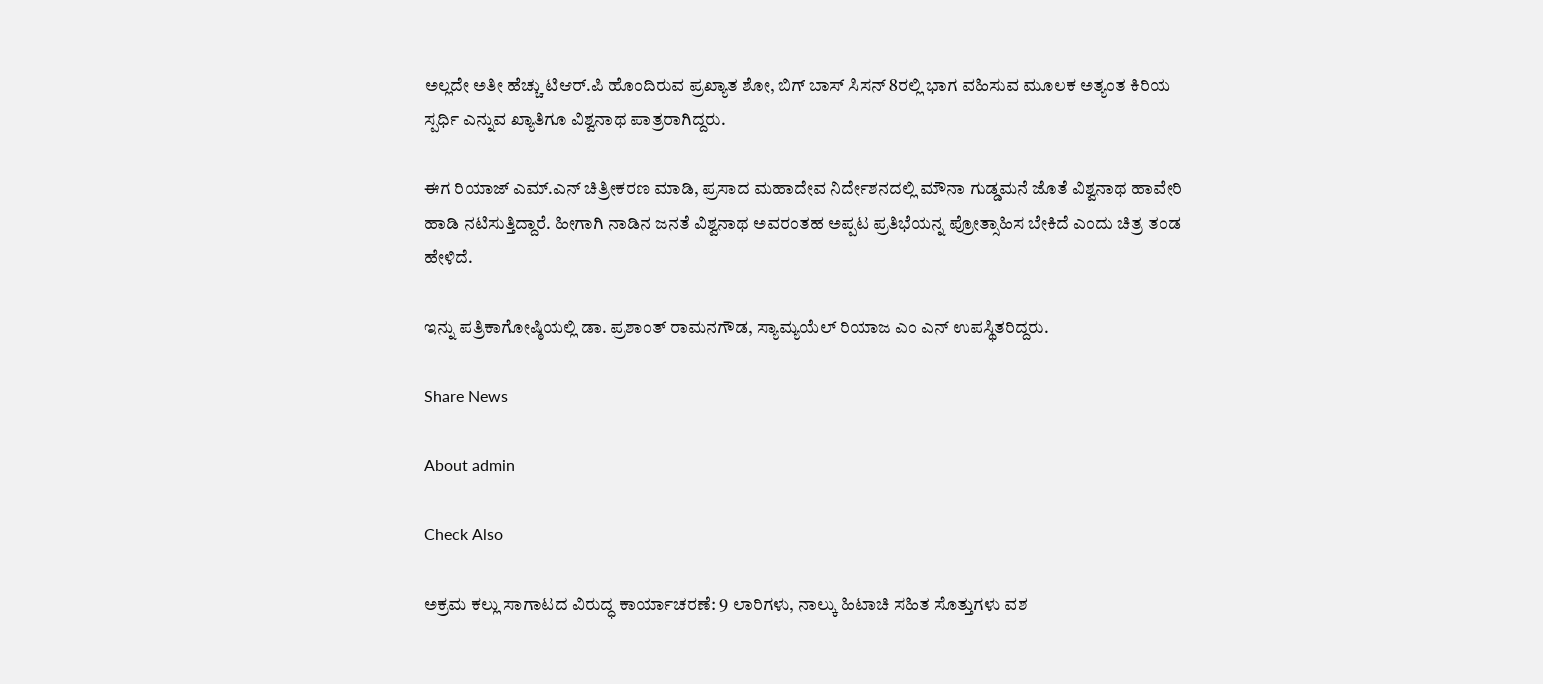ಅಲ್ಲದೇ ಅತೀ ಹೆಚ್ಚು ಟಿಆರ್.ಪಿ ಹೊಂದಿರುವ ಪ್ರಖ್ಯಾತ ಶೋ, ಬಿಗ್ ಬಾಸ್ ಸಿಸನ್ 8ರಲ್ಲಿ ಭಾಗ ವಹಿಸುವ ಮೂಲಕ ಅತ್ಯಂತ ಕಿರಿಯ ಸ್ಪರ್ಧಿ ಎನ್ನುವ ಖ್ಯಾತಿಗೂ ವಿಶ್ವನಾಥ ಪಾತ್ರರಾಗಿದ್ದರು.

ಈಗ ರಿಯಾಜ್ ಎಮ್.ಎನ್ ಚಿತ್ರೀಕರಣ ಮಾಡಿ, ಪ್ರಸಾದ ಮಹಾದೇವ ನಿರ್ದೇಶನದಲ್ಲಿ ಮೌನಾ ಗುಡ್ಡಮನೆ ಜೊತೆ ವಿಶ್ವನಾಥ ಹಾವೇರಿ ಹಾಡಿ ನಟಿಸುತ್ತಿದ್ದಾರೆ. ಹೀಗಾಗಿ ನಾಡಿನ ಜನತೆ ವಿಶ್ವನಾಥ ಅವರಂತಹ ಅಪ್ಪಟ ಪ್ರತಿಭೆಯನ್ನ ಪ್ರೋತ್ಸಾಹಿಸ ಬೇಕಿದೆ ಎಂದು ಚಿತ್ರ ತಂಡ ಹೇಳಿದೆ.

ಇನ್ನು ಪತ್ರಿಕಾಗೋಷ್ಠಿಯಲ್ಲಿ ಡಾ. ಪ್ರಶಾಂತ್ ರಾಮನಗೌಡ, ಸ್ಯಾಮ್ಯಯೆಲ್ ರಿಯಾಜ ಎಂ ಎನ್ ಉಪಸ್ಥಿತರಿದ್ದರು.

Share News

About admin

Check Also

ಅಕ್ರಮ ಕಲ್ಲು ಸಾಗಾಟದ ವಿರುದ್ಧ ಕಾರ್ಯಾಚರಣೆ: 9 ಲಾರಿಗಳು, ನಾಲ್ಕು ಹಿಟಾಚಿ ಸಹಿತ ಸೊತ್ತುಗಳು ವಶ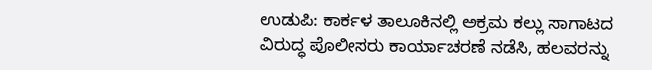ಉಡುಪಿ: ಕಾರ್ಕಳ ತಾಲೂಕಿನಲ್ಲಿ ಅಕ್ರಮ ಕಲ್ಲು ಸಾಗಾಟದ ವಿರುದ್ಧ ಪೊಲೀಸರು ಕಾರ್ಯಾಚರಣೆ ನಡೆಸಿ, ಹಲವರನ್ನು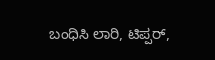ಬಂಧಿಸಿ ಲಾರಿ, ಟಿಪ್ಪರ್,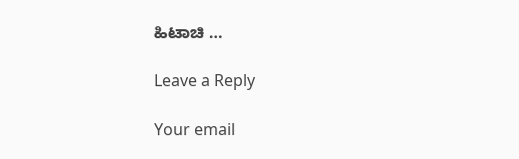ಹಿಟಾಚಿ …

Leave a Reply

Your email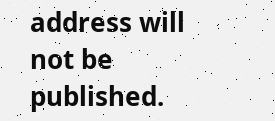address will not be published.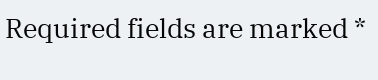Required fields are marked *